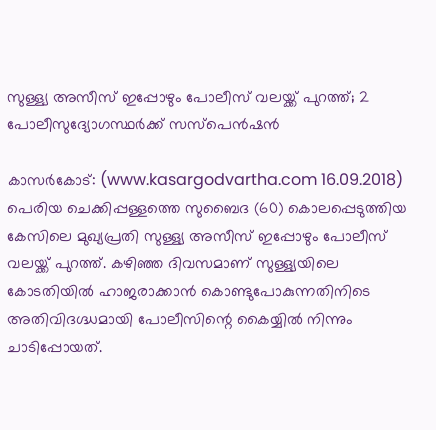സുള്ള്യ അസീസ് ഇപ്പോഴും പോലീസ് വലയ്ക്ക് പുറത്ത്; 2 പോലീസുദ്യോഗസ്ഥര്‍ക്ക് സസ്‌പെന്‍ഷന്‍

കാസര്‍കോട്: (www.kasargodvartha.com 16.09.2018) പെരിയ ചെക്കിപ്പള്ളത്തെ സുബൈദ (60) കൊലപ്പെടുത്തിയ കേസിലെ മുഖ്യപ്രതി സുള്ള്യ അസീസ് ഇപ്പോഴും പോലീസ് വലയ്ക്ക് പുറത്ത്. കഴിഞ്ഞ ദിവസമാണ് സുള്ള്യയിലെ കോടതിയില്‍ ഹാജരാക്കാന്‍ കൊണ്ടുപോകുന്നതിനിടെ അതിവിദഗ്ദ്ധമായി പോലീസിന്റെ കൈയ്യില്‍ നിന്നും ചാടിപ്പോയത്.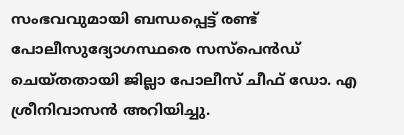സംഭവവുമായി ബന്ധപ്പെട്ട് രണ്ട് പോലീസുദ്യോഗസ്ഥരെ സസ്‌പെന്‍ഡ് ചെയ്തതായി ജില്ലാ പോലീസ് ചീഫ് ഡോ. എ ശ്രീനിവാസന്‍ അറിയിച്ചു.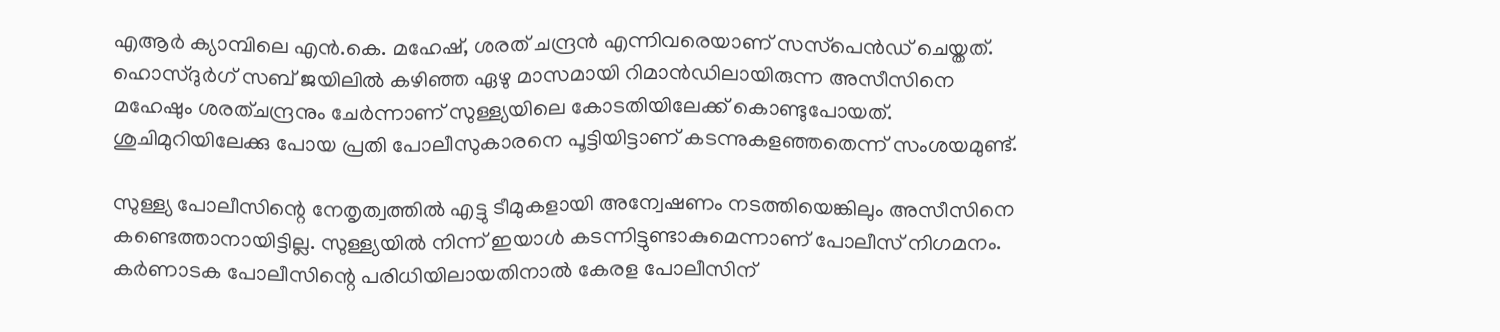എആര്‍ ക്യാമ്പിലെ എന്‍.കെ. മഹേഷ്, ശരത് ചന്ദ്രന്‍ എന്നിവരെയാണ് സസ്‌പെന്‍ഡ് ചെയ്തത്. ഹൊസ്ദുര്‍ഗ് സബ് ജയിലില്‍ കഴിഞ്ഞ ഏഴു മാസമായി റിമാന്‍ഡിലായിരുന്ന അസീസിനെ മഹേഷും ശരത്ചന്ദ്രനും ചേര്‍ന്നാണ് സുള്ള്യയിലെ കോടതിയിലേക്ക് കൊണ്ടുപോയത്. ശുചിമുറിയിലേക്കു പോയ പ്രതി പോലീസുകാരനെ പൂട്ടിയിട്ടാണ് കടന്നുകളഞ്ഞതെന്ന് സംശയമുണ്ട്.

സുള്ള്യ പോലീസിന്റെ നേതൃത്വത്തില്‍ എട്ടു ടീമുകളായി അന്വേഷണം നടത്തിയെങ്കിലും അസീസിനെ കണ്ടെത്താനായിട്ടില്ല. സുള്ള്യയില്‍ നിന്ന് ഇയാള്‍ കടന്നിട്ടുണ്ടാകുമെന്നാണ് പോലീസ് നിഗമനം. കര്‍ണാടക പോലീസിന്റെ പരിധിയിലായതിനാല്‍ കേരള പോലീസിന്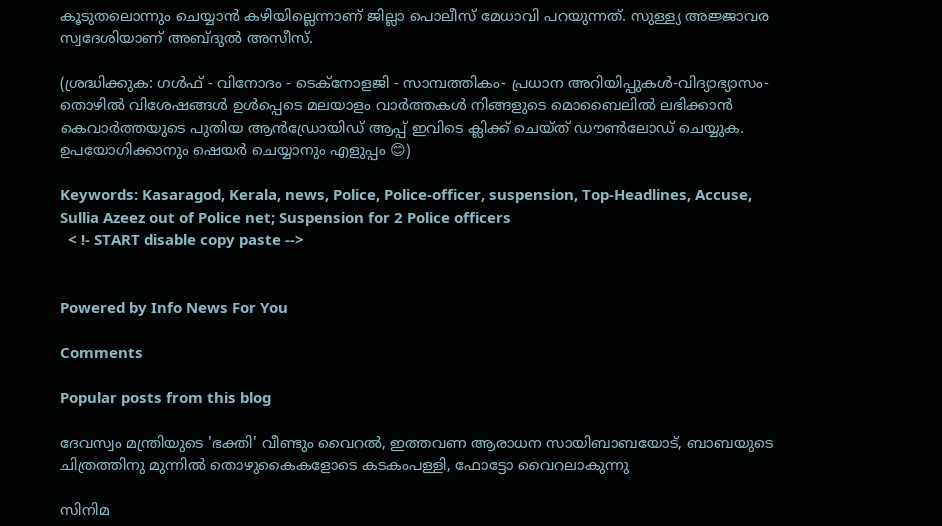കൂടുതലൊന്നും ചെയ്യാന്‍ കഴിയില്ലെന്നാണ് ജില്ലാ പൊലീസ് മേധാവി പറയുന്നത്. സുള്ള്യ അജ്ജാവര സ്വദേശിയാണ് അബ്ദുല്‍ അസീസ്.

(ശ്രദ്ധിക്കുക: ഗൾഫ് - വിനോദം - ടെക്നോളജി - സാമ്പത്തികം- പ്രധാന അറിയിപ്പുകൾ-വിദ്യാഭ്യാസം-തൊഴിൽ വിശേഷങ്ങൾ ഉൾപ്പെടെ മലയാളം വാർത്തകൾ നിങ്ങളുടെ മൊബൈലിൽ ലഭിക്കാൻ കെവാർത്തയുടെ പുതിയ ആൻഡ്രോയിഡ് ആപ്പ് ഇവിടെ ക്ലിക്ക് ചെയ്ത് ഡൗൺലോഡ് ചെയ്യുക. ഉപയോഗിക്കാനും ഷെയർ ചെയ്യാനും എളുപ്പം 😊)

Keywords: Kasaragod, Kerala, news, Police, Police-officer, suspension, Top-Headlines, Accuse, Sullia Azeez out of Police net; Suspension for 2 Police officers
  < !- START disable copy paste -->


Powered by Info News For You

Comments

Popular posts from this blog

ദേവസ്വം മന്ത്രിയുടെ 'ഭക്തി' വീണ്ടും വൈറല്‍, ഇത്തവണ ആരാധന സായിബാബയോട്, ബാബയുടെ ചിത്രത്തിനു മുന്നില്‍ തൊഴുകൈകളോടെ കടകംപള്ളി, ഫോട്ടോ വൈറലാകുന്നു

സിനിമ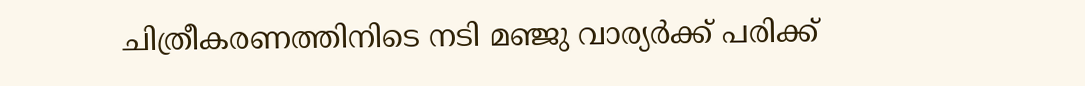ചിത്രീകരണത്തിനിടെ നടി മഞ്ജു വാര്യര്‍ക്ക് പരിക്ക്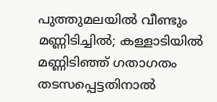പുത്തുമലയില്‍ വീണ്ടും മണ്ണിടിച്ചില്‍; കള്ളാടിയില്‍ മണ്ണിടിഞ്ഞ് ഗതാഗതം തടസപ്പെട്ടതിനാല്‍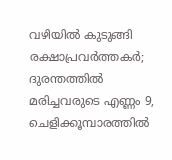വഴിയില്‍ കുടുങ്ങി രക്ഷാപ്രവര്‍ത്തകര്‍; ദുരന്തത്തില്‍ മരിച്ചവരുടെ എണ്ണം 9, ചെളിക്കൂമ്പാരത്തില്‍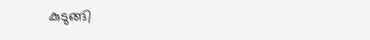കുടുങ്ങി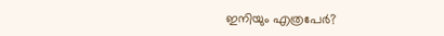ഇനിയും എത്രപേര്‍?